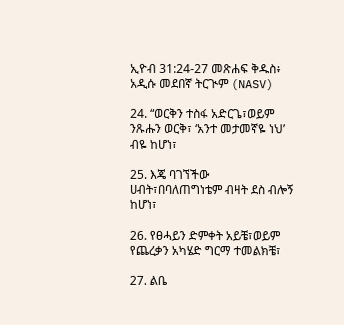ኢዮብ 31:24-27 መጽሐፍ ቅዱስ፥ አዲሱ መደበኛ ትርጒም (NASV)

24. “ወርቅን ተስፋ አድርጌ፣ወይም ንጹሑን ወርቅ፣ ‘አንተ መታመኛዬ ነህ’ ብዬ ከሆነ፣

25. እጄ ባገኘችው ሀብት፣በባለጠግነቴም ብዛት ደስ ብሎኝ ከሆነ፣

26. የፀሓይን ድምቀት አይቼ፣ወይም የጨረቃን አካሄድ ግርማ ተመልክቼ፣

27. ልቤ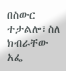በስውር ተታልሎ፣ስለ ክብራቸው አፌ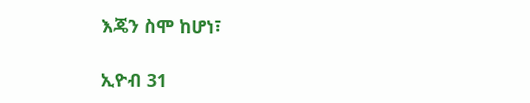እጄን ስሞ ከሆነ፣

ኢዮብ 31